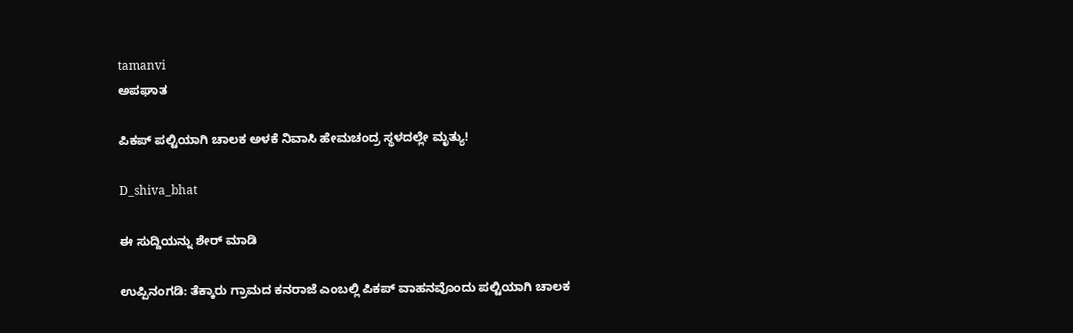tamanvi
ಅಪಘಾತ

ಪಿಕಪ್ ಪಲ್ಟಿಯಾಗಿ ಚಾಲಕ ಅಳಕೆ ನಿವಾಸಿ ಹೇಮಚಂದ್ರ ಸ್ಥಳದಲ್ಲೇ ಮೃತ್ಯು!

D_shiva_bhat

ಈ ಸುದ್ದಿಯನ್ನು ಶೇರ್ ಮಾಡಿ

ಉಪ್ಪಿನಂಗಡಿ: ತೆಕ್ಕಾರು ಗ್ರಾಮದ ಕನರಾಜೆ ಎಂಬಲ್ಲಿ ಪಿಕಪ್ ವಾಹನವೊಂದು ಪಲ್ಟಿಯಾಗಿ ಚಾಲಕ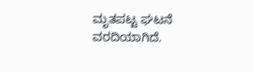ಮೃತಪಟ್ಟ ಘಟನೆ ವರದಿಯಾಗಿದೆ.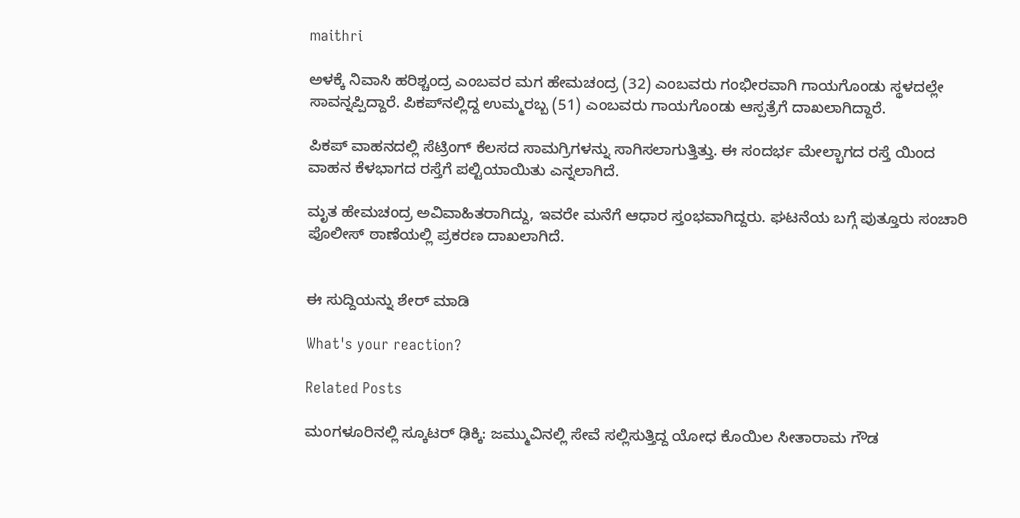maithri

ಅಳಕ್ಕೆ ನಿವಾಸಿ ಹರಿಶ್ಚಂದ್ರ ಎಂಬವರ ಮಗ ಹೇಮಚಂದ್ರ (32) ಎಂಬವರು ಗಂಭೀರವಾಗಿ ಗಾಯಗೊಂಡು ಸ್ಥಳದಲ್ಲೇ ಸಾವನ್ನಪ್ಪಿದ್ದಾರೆ. ಪಿಕಪ್‍ನಲ್ಲಿದ್ದ ಉಮ್ಮರಬ್ಬ (51) ಎಂಬವರು ಗಾಯಗೊಂಡು ಆಸ್ಪತ್ರೆಗೆ ದಾಖಲಾಗಿದ್ದಾರೆ.

ಪಿಕಪ್ ವಾಹನದಲ್ಲಿ ಸೆಟ್ರಿಂಗ್ ಕೆಲಸದ ಸಾಮಗ್ರಿಗಳನ್ನು ಸಾಗಿಸಲಾಗುತ್ತಿತ್ತು. ಈ ಸಂದರ್ಭ ಮೇಲ್ಭಾಗದ ರಸ್ತೆ ಯಿಂದ ವಾಹನ ಕೆಳಭಾಗದ ರಸ್ತೆಗೆ ಪಲ್ಟಿಯಾಯಿತು ಎನ್ನಲಾಗಿದೆ.

ಮೃತ ಹೇಮಚಂದ್ರ ಅವಿವಾಹಿತರಾಗಿದ್ದು, ಇವರೇ ಮನೆಗೆ ಆಧಾರ ಸ್ತಂಭವಾಗಿದ್ದರು. ಘಟನೆಯ ಬಗ್ಗೆ ಪುತ್ತೂರು ಸಂಚಾರಿ ಪೊಲೀಸ್ ಠಾಣೆಯಲ್ಲಿ ಪ್ರಕರಣ ದಾಖಲಾಗಿದೆ.


ಈ ಸುದ್ದಿಯನ್ನು ಶೇರ್ ಮಾಡಿ

What's your reaction?

Related Posts

ಮಂಗಳೂರಿನಲ್ಲಿ ಸ್ಕೂಟರ್ ಢಿಕ್ಕಿ: ಜಮ್ಮುವಿನಲ್ಲಿ ಸೇವೆ ಸಲ್ಲಿಸುತ್ತಿದ್ದ ಯೋಧ ಕೊಯಿಲ ಸೀತಾರಾಮ ಗೌಡ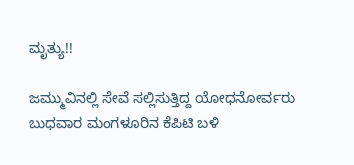ಮೃತ್ಯು!!

ಜಮ್ಮುವಿನಲ್ಲಿ ಸೇವೆ ಸಲ್ಲಿಸುತ್ತಿದ್ದ ಯೋಧನೋರ್ವರು ಬುಧವಾರ ಮಂಗಳೂರಿನ ಕೆಪಿಟಿ ಬಳಿ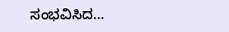ಸಂಭವಿಸಿದ…